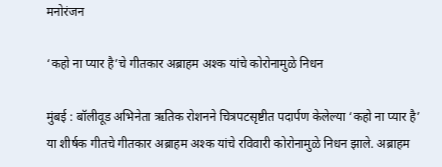मनोरंजन

‘कहो ना प्यार है’चे गीतकार अब्राहम अश्क यांचे कोरोनामुळे निधन

मुंबई : बॉलीवूड अभिनेता ऋतिक रोशनने चित्रपटसृष्टीत पदार्पण केलेल्या ‘कहो ना प्यार है’ या शीर्षक गीतचे गीतकार अब्राहम अश्क यांचे रविवारी कोरोनामुळे निधन झाले. अब्राहम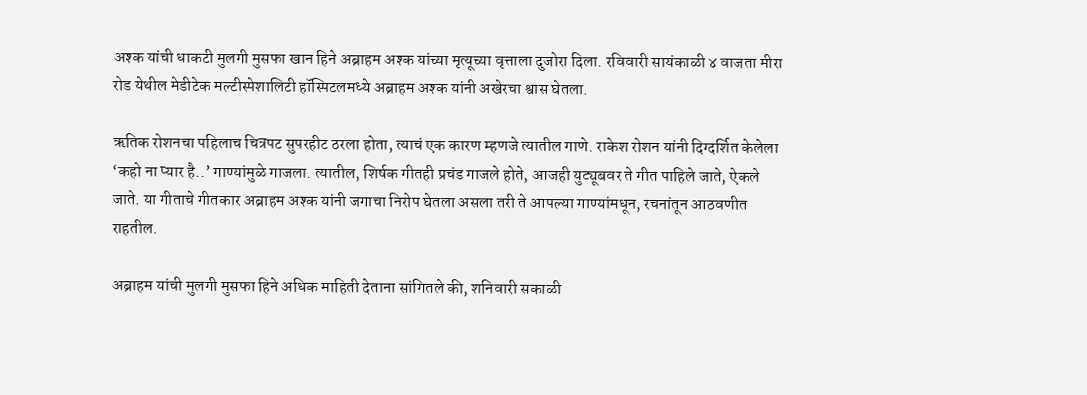अश्क यांची धाकटी मुलगी मुसफा खान हिने अब्राहम अश्क यांच्या मृत्यूच्या वृत्ताला दुजोरा दिला. रविवारी सायंकाळी ४ वाजता मीरा रोड येथील मेडीटेक मल्टीस्पेशालिटी हॉस्पिटलमध्ये अब्राहम अश्क यांनी अखेरचा श्वास घेतला.

ऋतिक रोशनचा पहिलाच चित्रपट सुपरहीट ठरला होता, त्याचं एक कारण म्हणजे त्यातील गाणे. राकेश रोशन यांनी दिग्दर्शित केलेला ‘कहो ना प्यार है..’ गाण्यांमुळे गाजला. त्यातील, शिर्षक गीतही प्रचंड गाजले होते, आजही युट्यूबवर ते गीत पाहिले जाते, ऐकले जाते. या गीताचे गीतकार अब्राहम अश्क यांनी जगाचा निरोप घेतला असला तरी ते आपल्या गाण्यांमधून, रचनांतून आठवणीत राहतील.

अब्राहम यांची मुलगी मुसफा हिने अधिक माहिती देताना सांगितले की, शनिवारी सकाळी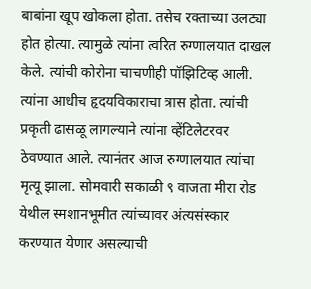बाबांना खूप खोकला होता. तसेच रक्ताच्या उलट्या होत होत्या. त्यामुळे त्यांना त्वरित रुग्णालयात दाखल केले. त्यांची कोरोना चाचणीही पॉझिटिव्ह आली. त्यांना आधीच हृदयविकाराचा त्रास होता. त्यांची प्रकृती ढासळू लागल्याने त्यांना व्हेंटिलेटरवर ठेवण्यात आले. त्यानंतर आज रुग्णालयात त्यांचा मृत्यू झाला. सोमवारी सकाळी ९ वाजता मीरा रोड येथील स्मशानभूमीत त्यांच्यावर अंत्यसंस्कार करण्यात येणार असल्याची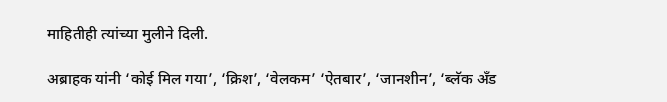माहितीही त्यांच्या मुलीने दिली.

अब्राहक यांनी ‘कोई मिल गया’, ‘क्रिश’, ‘वेलकम’ ‘ऐतबार’, ‘जानशीन’, ‘ब्लॅक अँड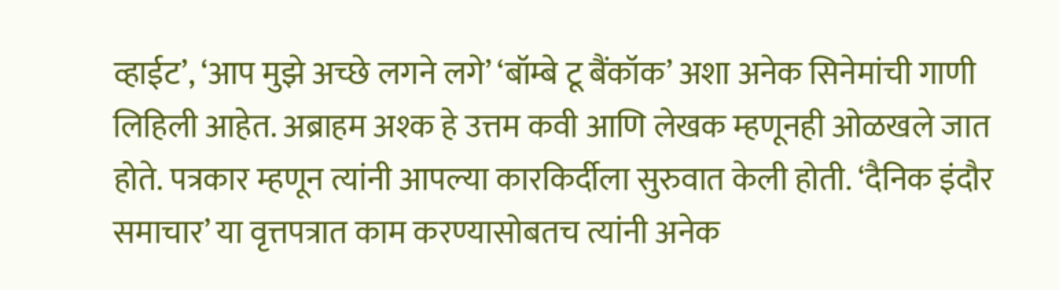व्हाईट’, ‘आप मुझे अच्छे लगने लगे’ ‘बॉम्बे टू बैंकॉक’ अशा अनेक सिनेमांची गाणी लिहिली आहेत. अब्राहम अश्क हे उत्तम कवी आणि लेखक म्हणूनही ओळखले जात होते. पत्रकार म्हणून त्यांनी आपल्या कारकिर्दीला सुरुवात केली होती. ‘दैनिक इंदौर समाचार’ या वृत्तपत्रात काम करण्यासोबतच त्यांनी अनेक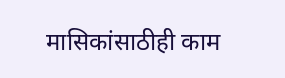मासिकांसाठीही काम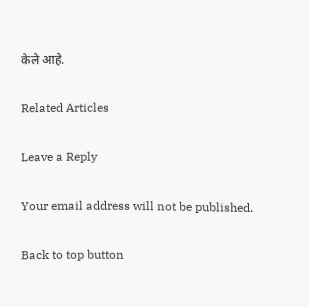केले आहे.

Related Articles

Leave a Reply

Your email address will not be published.

Back to top button